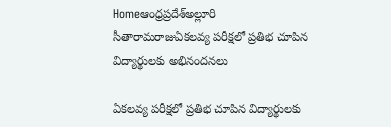Homeఆంధ్రప్రదేశ్అల్లూరి సీతారామరాజుఏకలవ్య పరీక్షలో ప్రతిభ చూపిన విద్యార్థులకు అభినందనలు

ఏకలవ్య పరీక్షలో ప్రతిభ చూపిన విద్యార్థులకు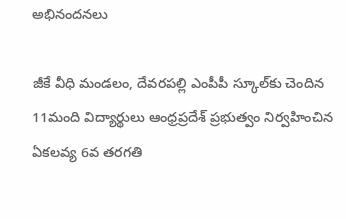అభినందనలు

జీకే వీధి మండలం, దేవరపల్లి ఎంపీపీ స్కూల్‌కు చెందిన 11మంది విద్యార్థులు ఆంధ్రప్రదేశ్ ప్రభుత్వం నిర్వహించిన ఏకలవ్య 6వ తరగతి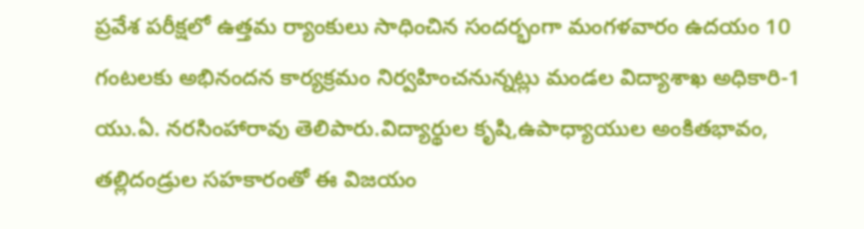ప్రవేశ పరీక్షలో ఉత్తమ ర్యాంకులు సాధించిన సందర్భంగా మంగళవారం ఉదయం 10 గంటలకు అభినందన కార్యక్రమం నిర్వహించనున్నట్లు మండల విద్యాశాఖ అధికారి-1 యు.ఏ. నరసింహారావు తెలిపారు.విద్యార్థుల కృషి,ఉపాధ్యాయుల అంకితభావం, తల్లిదండ్రుల సహకారంతో ఈ విజయం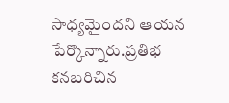సాధ్యమైందని ఆయన పేర్కొన్నారు.ప్రతిభ కనబరిచిన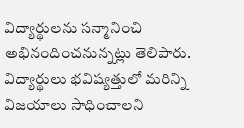విద్యార్థులను సన్మానించి అభినందించనున్నట్లు తెలిపారు. విద్యార్థులు భవిష్యత్తులో మరిన్ని విజయాలు సాధించాలని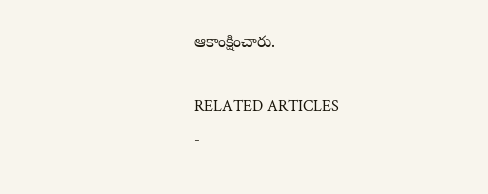ఆకాంక్షించారు.

RELATED ARTICLES
-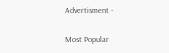Advertisment -

Most Popular